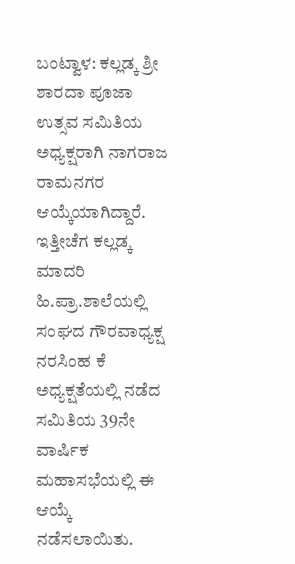ಬಂಟ್ವಾಳ: ಕಲ್ಲಡ್ಕ ಶ್ರೀ ಶಾರದಾ ಪೂಜಾ ಉತ್ಸವ ಸಮಿತಿಯ ಅಧ್ಯಕ್ಷರಾಗಿ ನಾಗರಾಜ ರಾಮನಗರ ಆಯ್ಕೆಯಾಗಿದ್ದಾರೆ. ಇತ್ತೀಚೆಗ ಕಲ್ಲಡ್ಕ ಮಾದರಿ ಹಿ.ಪ್ರಾ.ಶಾಲೆಯಲ್ಲಿ ಸಂಘದ ಗೌರವಾಧ್ಯಕ್ಷ ನರಸಿಂಹ ಕೆ ಅಧ್ಯಕ್ಷತೆಯಲ್ಲಿ ನಡೆದ ಸಮಿತಿಯ 39ನೇ ವಾರ್ಷಿಕ ಮಹಾಸಭೆಯಲ್ಲಿ ಈ ಆಯ್ಕೆ ನಡೆಸಲಾಯಿತು.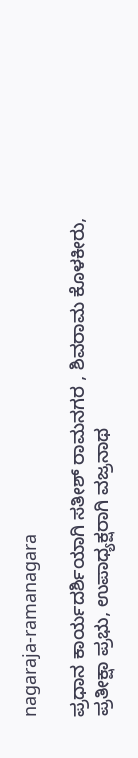nagaraja-ramanagara

ಪ್ರಧಾನ ಕಾರ್ಯದರ್ಶಿಯಾಗಿ ಸತೀಶ್ ರಾಮನಗರ , ಶಿವರಾಮ ಕೊಳಕೀರು, ಪ್ರತೀಕ್ಷಾ ಪ್ರಭು, ಉಪಾಧ್ಯಕ್ಷರಾಗಿ ವಜ್ರನಾಥ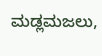ಮಡ್ಲಮಜಲು,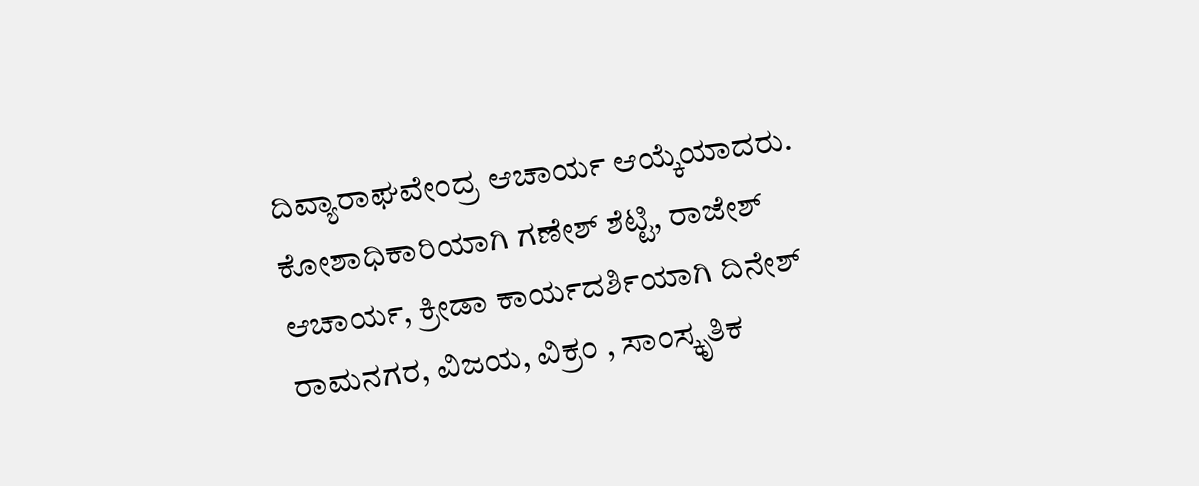ದಿವ್ಯಾರಾಘವೇಂದ್ರ ಆಚಾರ್ಯ ಆಯ್ಕೆಯಾದರು. ಕೋಶಾಧಿಕಾರಿಯಾಗಿ ಗಣೇಶ್ ಶೆಟ್ಟಿ, ರಾಜೇಶ್ ಆಚಾರ್ಯ, ಕ್ರೀಡಾ ಕಾರ್ಯದರ್ಶಿಯಾಗಿ ದಿನೇಶ್ ರಾಮನಗರ, ವಿಜಯ, ವಿಕ್ರಂ , ಸಾಂಸ್ಕೃತಿಕ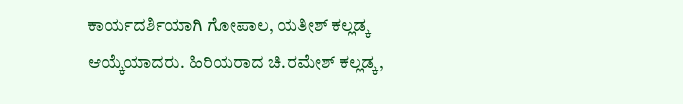ಕಾರ್ಯದರ್ಶಿಯಾಗಿ ಗೋಪಾಲ, ಯತೀಶ್ ಕಲ್ಲಡ್ಕ ಆಯ್ಕೆಯಾದರು. ಹಿರಿಯರಾದ ಚಿ.ರಮೇಶ್ ಕಲ್ಲಡ್ಕ,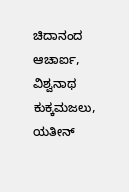ಚಿದಾನಂದ ಆಚಾರ್ಐ, ವಿಶ್ವನಾಥ ಕುಕ್ಕಮಜಲು, ಯತೀನ್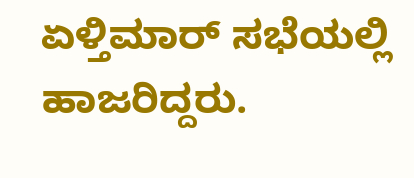ಏಳ್ತಿಮಾರ್ ಸಭೆಯಲ್ಲಿ ಹಾಜರಿದ್ದರು.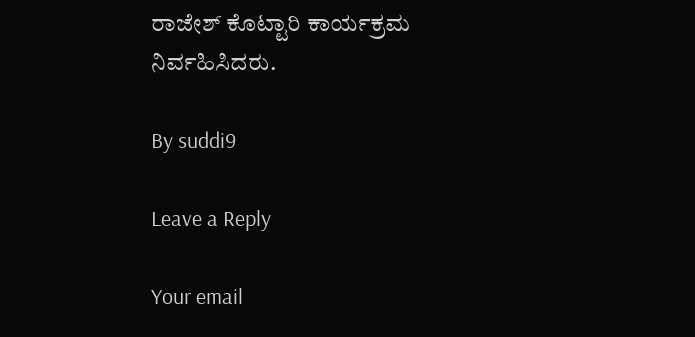ರಾಜೇಶ್ ಕೊಟ್ಟಾರಿ ಕಾರ್ಯಕ್ರಮ ನಿರ್ವಹಿಸಿದರು.

By suddi9

Leave a Reply

Your email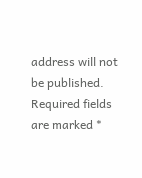address will not be published. Required fields are marked *